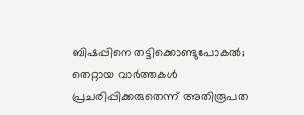ബിഷപ്പിനെ തട്ടിക്കൊണ്ടുപോകല്‍; തെറ്റായ വാര്‍ത്തകള്‍ പ്രചരിപ്പിക്കരുതെന്ന് അതിരൂപത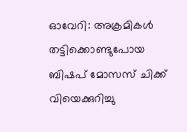ഓവേറി: അക്രമികള്‍ തട്ടിക്കൊണ്ടുപോയ ബിഷപ് മോസസ് ചിക്ക് വിയെക്കുറിച്ചു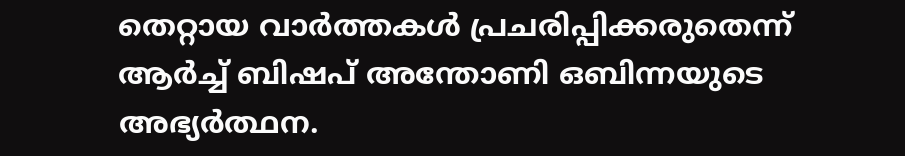തെറ്റായ വാര്‍ത്തകള്‍ പ്രചരിപ്പിക്കരുതെന്ന് ആര്‍ച്ച് ബിഷപ് അന്തോണി ഒബിന്നയുടെ അഭ്യര്‍ത്ഥന.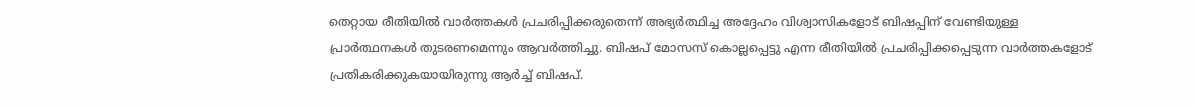തെറ്റായ രീതിയില്‍ വാര്‍ത്തകള്‍ പ്രചരിപ്പിക്കരുതെന്ന് അഭ്യര്‍ത്ഥിച്ച അദ്ദേഹം വിശ്വാസികളോട് ബിഷപ്പിന് വേണ്ടിയുള്ള പ്രാര്‍ത്ഥനകള്‍ തുടരണമെന്നും ആവര്‍ത്തിച്ചു. ബിഷപ് മോസസ് കൊല്ലപ്പെട്ടു എന്ന രീതിയില്‍ പ്രചരിപ്പിക്കപ്പെടുന്ന വാര്‍ത്തകളോട് പ്രതികരിക്കുകയായിരുന്നു ആര്‍ച്ച് ബിഷപ്.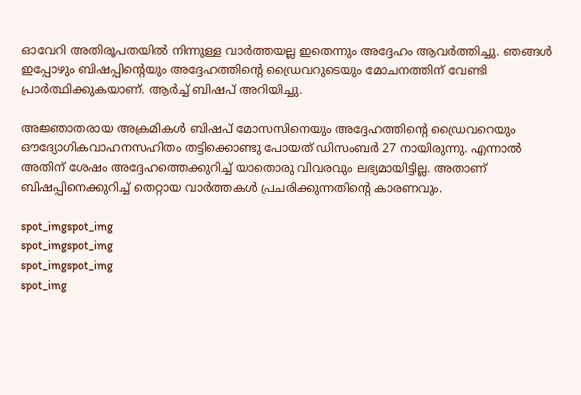ഓവേറി അതിരൂപതയില്‍ നിന്നുള്ള വാര്‍ത്തയല്ല ഇതെന്നും അദ്ദേഹം ആവര്‍ത്തിച്ചു. ഞങ്ങള്‍ ഇപ്പോഴും ബിഷപ്പിന്റെയും അദ്ദേഹത്തിന്റെ ഡ്രൈവറുടെയും മോചനത്തിന് വേണ്ടി പ്രാര്‍ത്ഥിക്കുകയാണ്. ആര്‍ച്ച് ബിഷപ് അറിയിച്ചു.

അജ്ഞാതരായ അക്രമികള്‍ ബിഷപ് മോസസിനെയും അദ്ദേഹത്തിന്റെ ഡ്രൈവറെയും ഔദ്യോഗികവാഹനസഹിതം തട്ടിക്കൊണ്ടു പോയത് ഡിസംബര്‍ 27 നായിരുന്നു. എന്നാല്‍ അതിന് ശേഷം അദ്ദേഹത്തെക്കുറിച്ച് യാതൊരു വിവരവും ലഭ്യമായിട്ടില്ല. അതാണ് ബിഷപ്പിനെക്കുറിച്ച് തെറ്റായ വാര്‍ത്തകള്‍ പ്രചരിക്കുന്നതിന്റെ കാരണവും.

spot_imgspot_img
spot_imgspot_img
spot_imgspot_img
spot_img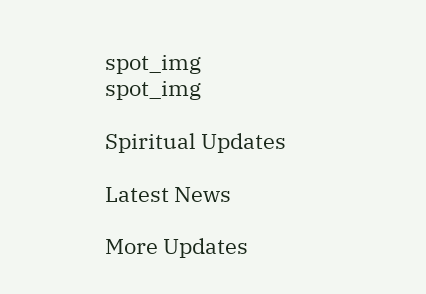spot_img
spot_img

Spiritual Updates

Latest News

More Updates